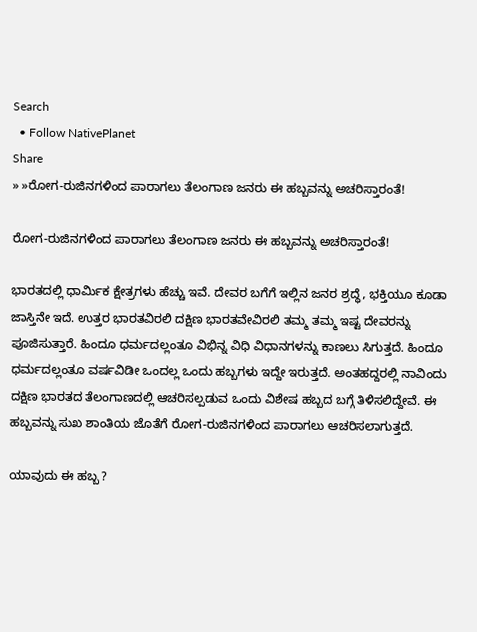Search
  • Follow NativePlanet
Share
» »ರೋಗ-ರುಜಿನಗಳಿಂದ ಪಾರಾಗಲು ತೆಲಂಗಾಣ ಜನರು ಈ ಹಬ್ಬವನ್ನು ಅಚರಿಸ್ತಾರಂತೆ!

ರೋಗ-ರುಜಿನಗಳಿಂದ ಪಾರಾಗಲು ತೆಲಂಗಾಣ ಜನರು ಈ ಹಬ್ಬವನ್ನು ಅಚರಿಸ್ತಾರಂತೆ!

ಭಾರತದಲ್ಲಿ ಧಾರ್ಮಿಕ ಕ್ಷೇತ್ರಗಳು ಹೆಚ್ಚು ಇವೆ. ದೇವರ ಬಗೆಗೆ ಇಲ್ಲಿನ ಜನರ ಶ್ರದ್ಧೆ, ಭಕ್ತಿಯೂ ಕೂಡಾ ಜಾಸ್ತಿನೇ ಇದೆ. ಉತ್ತರ ಭಾರತವಿರಲಿ ದಕ್ಷಿಣ ಭಾರತವೇವಿರಲಿ ತಮ್ಮ ತಮ್ಮ ಇಷ್ಟ ದೇವರನ್ನು ಪೂಜಿಸುತ್ತಾರೆ. ಹಿಂದೂ ಧರ್ಮದಲ್ಲಂತೂ ವಿಭಿನ್ನ ವಿಧಿ ವಿಧಾನಗಳನ್ನು ಕಾಣಲು ಸಿಗುತ್ತದೆ. ಹಿಂದೂ ಧರ್ಮದಲ್ಲಂತೂ ವರ್ಷವಿಡೀ ಒಂದಲ್ಲ ಒಂದು ಹಬ್ಬಗಳು ಇದ್ದೇ ಇರುತ್ತದೆ. ಅಂತಹದ್ದರಲ್ಲಿ ನಾವಿಂದು ದಕ್ಷಿಣ ಭಾರತದ ತೆಲಂಗಾಣದಲ್ಲಿ ಆಚರಿಸಲ್ಪಡುವ ಒಂದು ವಿಶೇಷ ಹಬ್ಬದ ಬಗ್ಗೆ ತಿಳಿಸಲಿದ್ದೇವೆ. ಈ ಹಬ್ಬವನ್ನು ಸುಖ ಶಾಂತಿಯ ಜೊತೆಗೆ ರೋಗ-ರುಜಿನಗಳಿಂದ ಪಾರಾಗಲು ಆಚರಿಸಲಾಗುತ್ತದೆ.

ಯಾವುದು ಈ ಹಬ್ಬ ?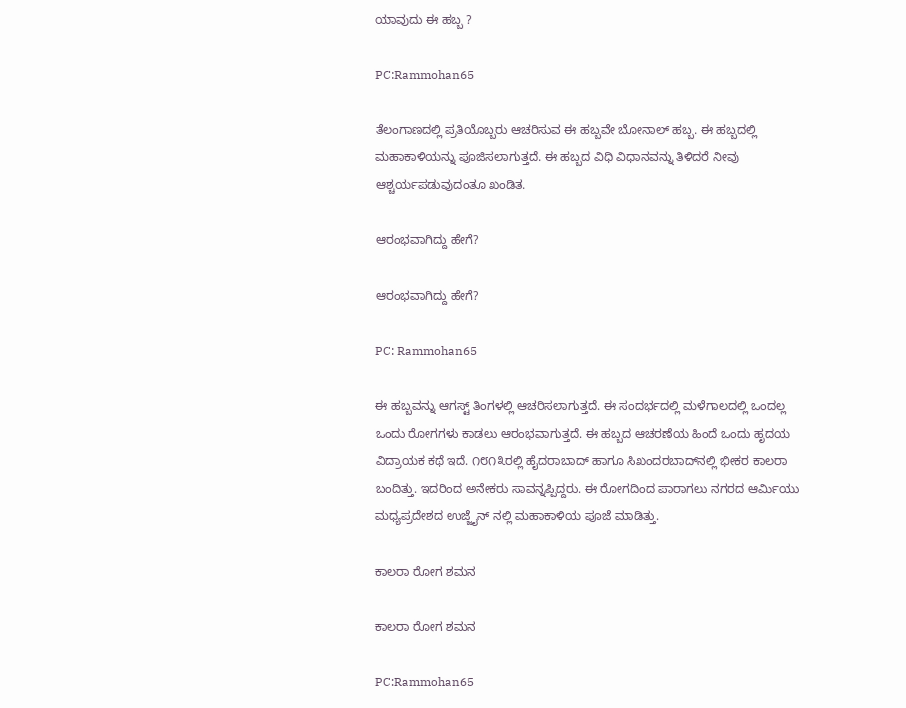ಯಾವುದು ಈ ಹಬ್ಬ ?

PC:Rammohan65

ತೆಲಂಗಾಣದಲ್ಲಿ ಪ್ರತಿಯೊಬ್ಬರು ಆಚರಿಸುವ ಈ ಹಬ್ಬವೇ ಬೋನಾಲ್ ಹಬ್ಬ. ಈ ಹಬ್ಬದಲ್ಲಿ ಮಹಾಕಾಳಿಯನ್ನು ಪೂಜಿಸಲಾಗುತ್ತದೆ. ಈ ಹಬ್ಬದ ವಿಧಿ ವಿಧಾನವನ್ನು ತಿಳಿದರೆ ನೀವು ಆಶ್ಚರ್ಯಪಡುವುದಂತೂ ಖಂಡಿತ.

ಆರಂಭವಾಗಿದ್ದು ಹೇಗೆ?

ಆರಂಭವಾಗಿದ್ದು ಹೇಗೆ?

PC: Rammohan65

ಈ ಹಬ್ಬವನ್ನು ಆಗಸ್ಟ್‌ ತಿಂಗಳಲ್ಲಿ ಆಚರಿಸಲಾಗುತ್ತದೆ. ಈ ಸಂದರ್ಭದಲ್ಲಿ ಮಳೆಗಾಲದಲ್ಲಿ ಒಂದಲ್ಲ ಒಂದು ರೋಗಗಳು ಕಾಡಲು ಆರಂಭವಾಗುತ್ತದೆ. ಈ ಹಬ್ಬದ ಆಚರಣೆಯ ಹಿಂದೆ ಒಂದು ಹೃದಯ ವಿದ್ರಾಯಕ ಕಥೆ ಇದೆ. ೧೮೧೩ರಲ್ಲಿ ಹೈದರಾಬಾದ್ ಹಾಗೂ ಸಿಖಂದರಬಾದ್‌ನಲ್ಲಿ ಭೀಕರ ಕಾಲರಾ ಬಂದಿತ್ತು. ಇದರಿಂದ ಅನೇಕರು ಸಾವನ್ನಪ್ಪಿದ್ದರು. ಈ ರೋಗದಿಂದ ಪಾರಾಗಲು ನಗರದ ಆರ್ಮಿಯು ಮಧ್ಯಪ್ರದೇಶದ ಉಜ್ಜೈನ್ ನಲ್ಲಿ ಮಹಾಕಾಳಿಯ ಪೂಜೆ ಮಾಡಿತ್ತು.

ಕಾಲರಾ ರೋಗ ಶಮನ

ಕಾಲರಾ ರೋಗ ಶಮನ

PC:Rammohan65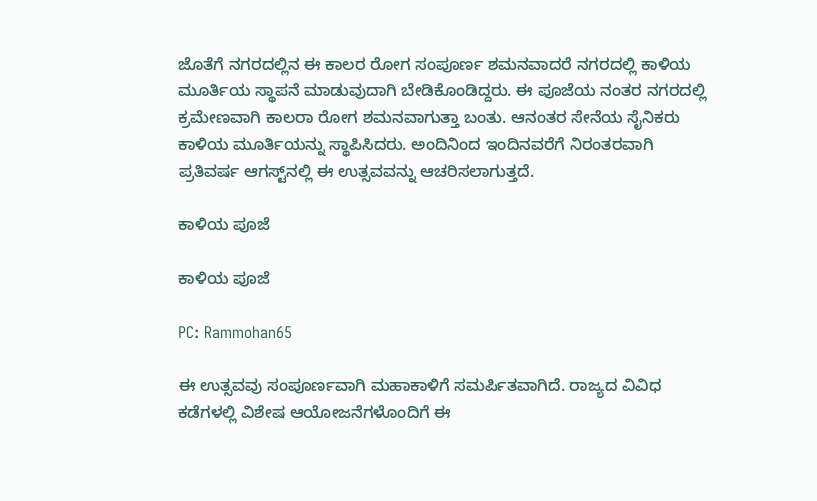ಜೊತೆಗೆ ನಗರದಲ್ಲಿನ ಈ ಕಾಲರ ರೋಗ ಸಂಪೂರ್ಣ ಶಮನವಾದರೆ ನಗರದಲ್ಲಿ ಕಾಳಿಯ ಮೂರ್ತಿಯ ಸ್ಥಾಪನೆ ಮಾಡುವುದಾಗಿ ಬೇಡಿಕೊಂಡಿದ್ದರು. ಈ ಪೂಜೆಯ ನಂತರ ನಗರದಲ್ಲಿ ಕ್ರಮೇಣವಾಗಿ ಕಾಲರಾ ರೋಗ ಶಮನವಾಗುತ್ತಾ ಬಂತು. ಆನಂತರ ಸೇನೆಯ ಸೈನಿಕರು ಕಾಳಿಯ ಮೂರ್ತಿಯನ್ನು ಸ್ಥಾಪಿಸಿದರು. ಅಂದಿನಿಂದ ಇಂದಿನವರೆಗೆ ನಿರಂತರವಾಗಿ ಪ್ರತಿವರ್ಷ ಆಗಸ್ಟ್‌ನಲ್ಲಿ ಈ ಉತ್ಸವವನ್ನು ಆಚರಿಸಲಾಗುತ್ತದೆ.

ಕಾಳಿಯ ಪೂಜೆ

ಕಾಳಿಯ ಪೂಜೆ

PC: Rammohan65

ಈ ಉತ್ಸವವು ಸಂಪೂರ್ಣವಾಗಿ ಮಹಾಕಾಳಿಗೆ ಸಮರ್ಪಿತವಾಗಿದೆ. ರಾಜ್ಯದ ವಿವಿಧ ಕಡೆಗಳಲ್ಲಿ ವಿಶೇಷ ಆಯೋಜನೆಗಳೊಂದಿಗೆ ಈ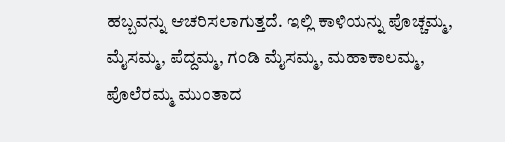ಹಬ್ಬವನ್ನು ಆಚರಿಸಲಾಗುತ್ತದೆ. ಇಲ್ಲಿ ಕಾಳಿಯನ್ನು ಪೊಚ್ಚಮ್ಮ, ಮೈಸಮ್ಮ, ಪೆದ್ದಮ್ಮ, ಗಂಡಿ ಮೈಸಮ್ಮ, ಮಹಾಕಾಲಮ್ಮ, ಪೊಲೆರಮ್ಮ ಮುಂತಾದ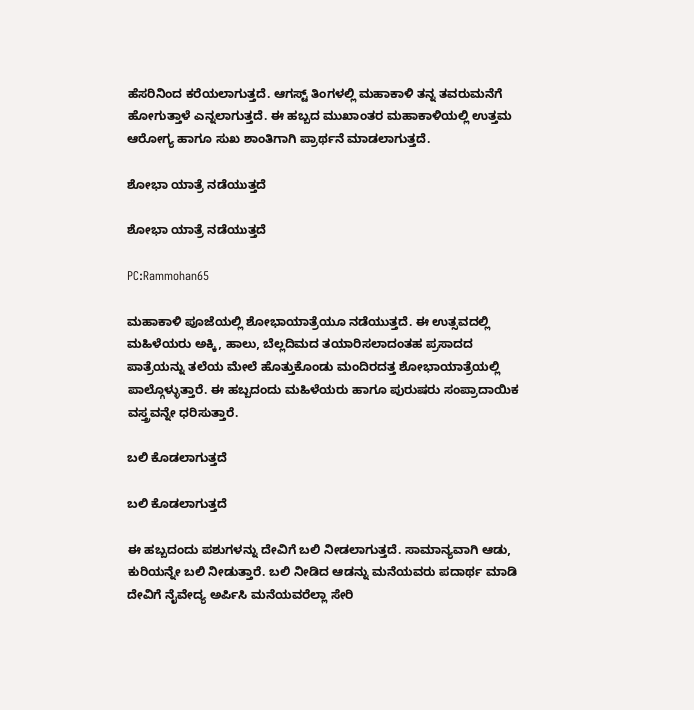ಹೆಸರಿನಿಂದ ಕರೆಯಲಾಗುತ್ತದೆ. ಆಗಸ್ಟ್ ತಿಂಗಳಲ್ಲಿ ಮಹಾಕಾಳಿ ತನ್ನ ತವರುಮನೆಗೆ ಹೋಗುತ್ತಾಳೆ ಎನ್ನಲಾಗುತ್ತದೆ. ಈ ಹಬ್ಬದ ಮುಖಾಂತರ ಮಹಾಕಾಳಿಯಲ್ಲಿ ಉತ್ತಮ ಆರೋಗ್ಯ ಹಾಗೂ ಸುಖ ಶಾಂತಿಗಾಗಿ ಪ್ರಾರ್ಥನೆ ಮಾಡಲಾಗುತ್ತದೆ.

ಶೋಭಾ ಯಾತ್ರೆ ನಡೆಯುತ್ತದೆ

ಶೋಭಾ ಯಾತ್ರೆ ನಡೆಯುತ್ತದೆ

PC:Rammohan65

ಮಹಾಕಾಳಿ ಪೂಜೆಯಲ್ಲಿ ಶೋಭಾಯಾತ್ರೆಯೂ ನಡೆಯುತ್ತದೆ. ಈ ಉತ್ಸವದಲ್ಲಿ ಮಹಿಳೆಯರು ಅಕ್ಕಿ, ಹಾಲು, ಬೆಲ್ಲದಿಮದ ತಯಾರಿಸಲಾದಂತಹ ಪ್ರಸಾದದ ಪಾತ್ರೆಯನ್ನು ತಲೆಯ ಮೇಲೆ ಹೊತ್ತುಕೊಂಡು ಮಂದಿರದತ್ತ ಶೋಭಾಯಾತ್ರೆಯಲ್ಲಿ ಪಾಲ್ಗೊಳ್ಳುತ್ತಾರೆ. ಈ ಹಬ್ಬದಂದು ಮಹಿಳೆಯರು ಹಾಗೂ ಪುರುಷರು ಸಂಪ್ರಾದಾಯಿಕ ವಸ್ತ್ರವನ್ನೇ ಧರಿಸುತ್ತಾರೆ.

ಬಲಿ ಕೊಡಲಾಗುತ್ತದೆ

ಬಲಿ ಕೊಡಲಾಗುತ್ತದೆ

ಈ ಹಬ್ಬದಂದು ಪಶುಗಳನ್ನು ದೇವಿಗೆ ಬಲಿ ನೀಡಲಾಗುತ್ತದೆ. ಸಾಮಾನ್ಯವಾಗಿ ಆಡು, ಕುರಿಯನ್ನೇ ಬಲಿ ನೀಡುತ್ತಾರೆ. ಬಲಿ ನೀಡಿದ ಆಡನ್ನು ಮನೆಯವರು ಪದಾರ್ಥ ಮಾಡಿ ದೇವಿಗೆ ನೈವೇದ್ಯ ಅರ್ಪಿಸಿ ಮನೆಯವರೆಲ್ಲಾ ಸೇರಿ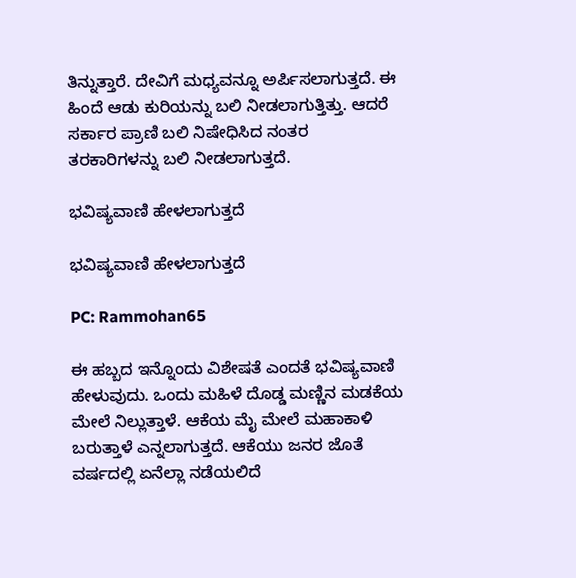ತಿನ್ನುತ್ತಾರೆ. ದೇವಿಗೆ ಮಧ್ಯವನ್ನೂ ಅರ್ಪಿಸಲಾಗುತ್ತದೆ. ಈ ಹಿಂದೆ ಆಡು ಕುರಿಯನ್ನು ಬಲಿ ನೀಡಲಾಗುತ್ತಿತ್ತು. ಆದರೆ ಸರ್ಕಾರ ಪ್ರಾಣಿ ಬಲಿ ನಿಷೇಧಿಸಿದ ನಂತರ ತರಕಾರಿಗಳನ್ನು ಬಲಿ ನೀಡಲಾಗುತ್ತದೆ.

ಭವಿಷ್ಯವಾಣಿ ಹೇಳಲಾಗುತ್ತದೆ

ಭವಿಷ್ಯವಾಣಿ ಹೇಳಲಾಗುತ್ತದೆ

PC: Rammohan65

ಈ ಹಬ್ಬದ ಇನ್ನೊಂದು ವಿಶೇಷತೆ ಎಂದತೆ ಭವಿಷ್ಯವಾಣಿ ಹೇಳುವುದು. ಒಂದು ಮಹಿಳೆ ದೊಡ್ಡ ಮಣ್ಣಿನ ಮಡಕೆಯ ಮೇಲೆ ನಿಲ್ಲುತ್ತಾಳೆ. ಆಕೆಯ ಮೈ ಮೇಲೆ ಮಹಾಕಾಳಿ ಬರುತ್ತಾಳೆ ಎನ್ನಲಾಗುತ್ತದೆ. ಆಕೆಯು ಜನರ ಜೊತೆ ವರ್ಷದಲ್ಲಿ ಏನೆಲ್ಲಾ ನಡೆಯಲಿದೆ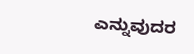ಎನ್ನುವುದರ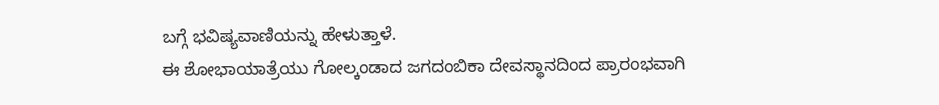ಬಗ್ಗೆ ಭವಿಷ್ಯವಾಣಿಯನ್ನು ಹೇಳುತ್ತಾಳೆ.
ಈ ಶೋಭಾಯಾತ್ರೆಯು ಗೋಲ್ಕಂಡಾದ ಜಗದಂಬಿಕಾ ದೇವಸ್ಥಾನದಿಂದ ಪ್ರಾರಂಭವಾಗಿ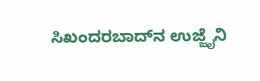ಸಿಖಂದರಬಾದ್‌ನ ಉಜ್ಜೈನಿ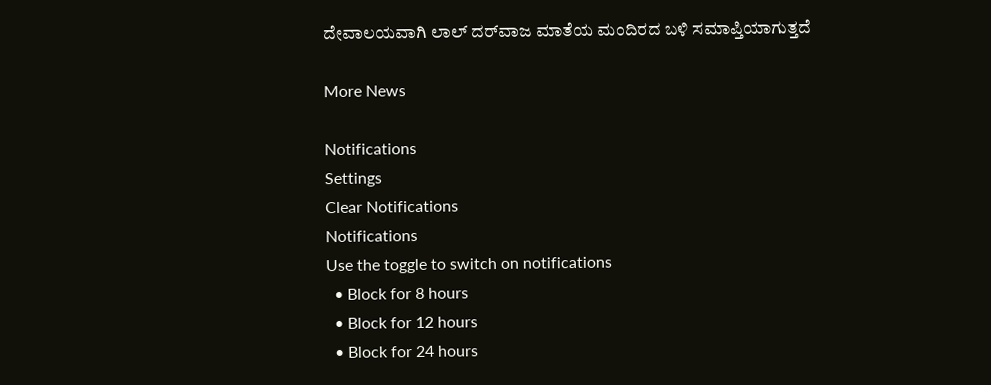ದೇವಾಲಯವಾಗಿ ಲಾಲ್‌ ದರ್‌ವಾಜ ಮಾತೆಯ ಮಂದಿರದ ಬಳಿ ಸಮಾಪ್ತಿಯಾಗುತ್ತದೆ

More News

Notifications
Settings
Clear Notifications
Notifications
Use the toggle to switch on notifications
  • Block for 8 hours
  • Block for 12 hours
  • Block for 24 hours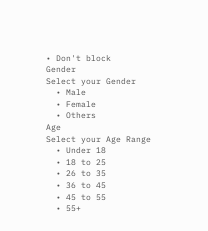• Don't block
Gender
Select your Gender
  • Male
  • Female
  • Others
Age
Select your Age Range
  • Under 18
  • 18 to 25
  • 26 to 35
  • 36 to 45
  • 45 to 55
  • 55+